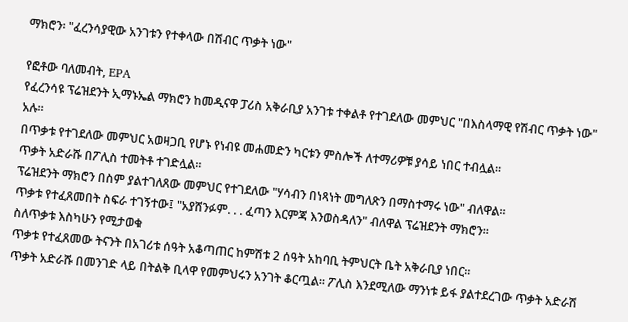ማክሮን፡ "ፈረንሳያዊው አንገቱን የተቀላው በሽብር ጥቃት ነው"

የፎቶው ባለመብት, EPA
የፈረንሳዩ ፕሬዝደንት ኢማኑኤል ማክሮን ከመዲናዋ ፓሪስ አቅራቢያ አንገቱ ተቀልቶ የተገደለው መምህር "በእስላማዊ የሽብር ጥቃት ነው" አሉ።
በጥቃቱ የተገደለው መምህር አወዛጋቢ የሆኑ የነብዩ መሐመድን ካርቱን ምስሎች ለተማሪዎቹ ያሳይ ነበር ተብሏል።
ጥቃት አድራሹ በፖሊስ ተመትቶ ተገድሏል።
ፕሬዝደንት ማክሮን በስም ያልተገለጸው መምህር የተገደለው "ሃሳብን በነጻነት መግለጽን በማስተማሩ ነው" ብለዋል።
ጥቃቱ የተፈጸመበት ስፍራ ተገኝተው፤ "አያሸንፉም. . . ፈጣን እርምጃ እንወስዳለን" ብለዋል ፕሬዝደንት ማክሮን።
ስለጥቃቱ እስካሁን የሚታወቁ
ጥቃቱ የተፈጸመው ትናንት በአገሪቱ ሰዓት አቆጣጠር ከምሽቱ 2 ሰዓት አከባቢ ትምህርት ቤት አቅራቢያ ነበር።
ጥቃት አድራሹ በመንገድ ላይ በትልቅ ቢላዋ የመምህሩን አንገት ቆርጧል። ፖሊስ እንደሚለው ማንነቱ ይፋ ያልተደረገው ጥቃት አድራሽ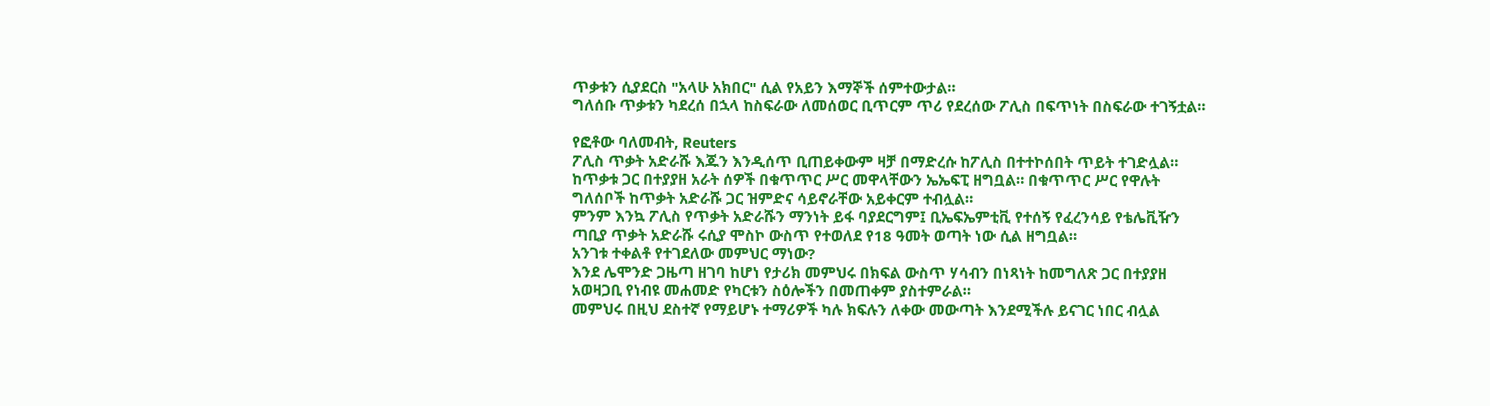ጥቃቱን ሲያደርስ "አላሁ አክበር" ሲል የአይን እማኞች ሰምተውታል።
ግለሰቡ ጥቃቱን ካደረሰ በኋላ ከስፍራው ለመሰወር ቢጥርም ጥሪ የደረሰው ፖሊስ በፍጥነት በስፍራው ተገኝቷል።

የፎቶው ባለመብት, Reuters
ፖሊስ ጥቃት አድራሹ እጁን እንዲሰጥ ቢጠይቀውም ዛቻ በማድረሱ ከፖሊስ በተተኮሰበት ጥይት ተገድሏል።
ከጥቃቱ ጋር በተያያዘ አራት ሰዎች በቁጥጥር ሥር መዋላቸውን ኤኤፍፒ ዘግቧል። በቁጥጥር ሥር የዋሉት ግለሰቦች ከጥቃት አድራሹ ጋር ዝምድና ሳይኖራቸው አይቀርም ተብሏል።
ምንም እንኳ ፖሊስ የጥቃት አድራሹን ማንነት ይፋ ባያደርግም፤ ቢኤፍኤምቲቪ የተሰኝ የፈረንሳይ የቴሌቪዥን ጣቢያ ጥቃት አድራሹ ሩሲያ ሞስኮ ውስጥ የተወለደ የ18 ዓመት ወጣት ነው ሲል ዘግቧል።
አንገቱ ተቀልቶ የተገደለው መምህር ማነው?
እንደ ሌሞንድ ጋዜጣ ዘገባ ከሆነ የታሪክ መምህሩ በክፍል ውስጥ ሃሳብን በነጻነት ከመግለጽ ጋር በተያያዘ አወዛጋቢ የነብዩ መሐመድ የካርቱን ስዕሎችን በመጠቀም ያስተምራል።
መምህሩ በዚህ ደስተኛ የማይሆኑ ተማሪዎች ካሉ ክፍሉን ለቀው መውጣት እንደሚችሉ ይናገር ነበር ብሏል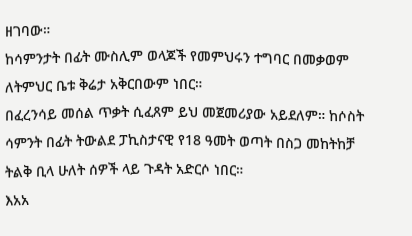ዘገባው።
ከሳምንታት በፊት ሙስሊም ወላጆች የመምህሩን ተግባር በመቃወም ለትምህር ቤቱ ቅሬታ አቅርበውም ነበር።
በፈረንሳይ መሰል ጥቃት ሲፈጸም ይህ መጀመሪያው አይደለም። ከሶስት ሳምንት በፊት ትውልደ ፓኪስታናዊ የ18 ዓመት ወጣት በስጋ መከትከቻ ትልቅ ቢላ ሁለት ሰዎች ላይ ጉዳት አድርሶ ነበር።
እአአ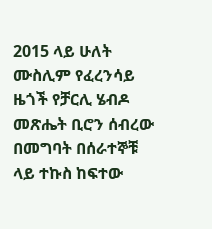2015 ላይ ሁለት ሙስሊም የፈረንሳይ ዜጎች የቻርሊ ሄብዶ መጽሔት ቢሮን ሰብረው በመግባት በሰራተኞቹ ላይ ተኩስ ከፍተው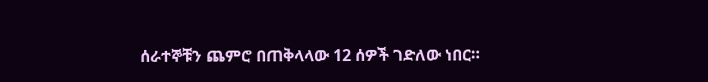ሰራተኞቹን ጨምሮ በጠቅላላው 12 ሰዎች ገድለው ነበር።